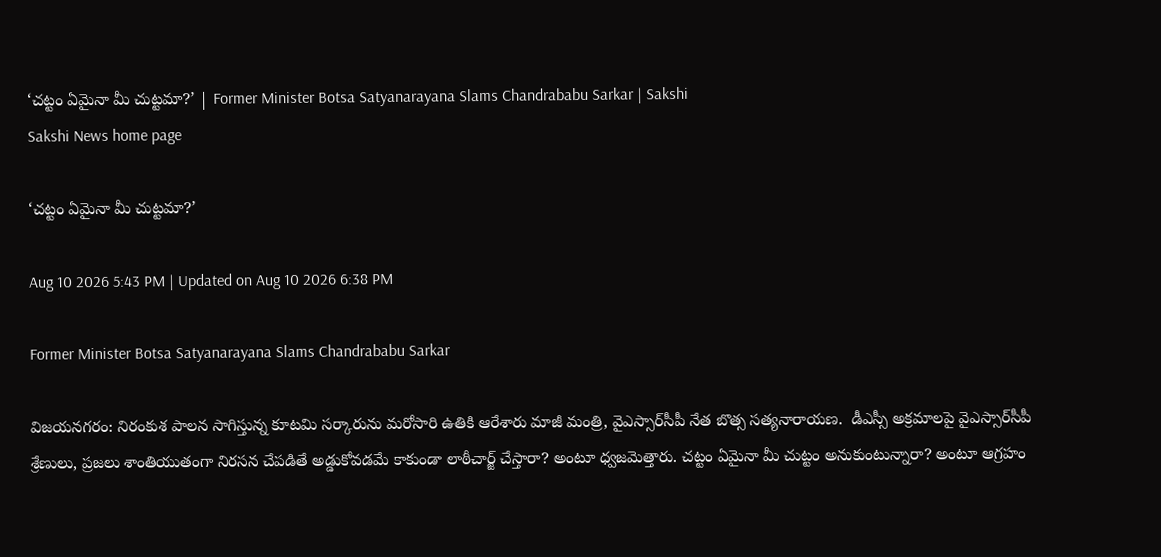‘చట్టం ఏమైనా మీ చుట్టమా?’ | Former Minister Botsa Satyanarayana Slams Chandrababu Sarkar | Sakshi
Sakshi News home page

‘చట్టం ఏమైనా మీ చుట్టమా?’

Aug 10 2026 5:43 PM | Updated on Aug 10 2026 6:38 PM

Former Minister Botsa Satyanarayana Slams Chandrababu Sarkar

విజయనగరం: నిరంకుశ పాలన సాగిస్తున్న కూటమి సర్కారును మరోసారి ఉతికి ఆరేశారు మాజీ మంత్రి, వైఎస్సార్‌సీపీ నేత బొత్స సత్యనారాయణ.  డీఎస్సీ అక్రమాలపై వైఎస్సార్‌సీపీ శ్రేణులు, ప్రజలు శాంతియుతంగా నిరసన చేపడితే అడ్డుకోవడమే కాకుండా లాఠీచార్జ్‌ చేస్తారా? అంటూ ధ్వజమెత్తారు. చట్టం ఏమైనా మీ చుట్టం అనుకుంటున్నారా? అంటూ ఆగ్రహం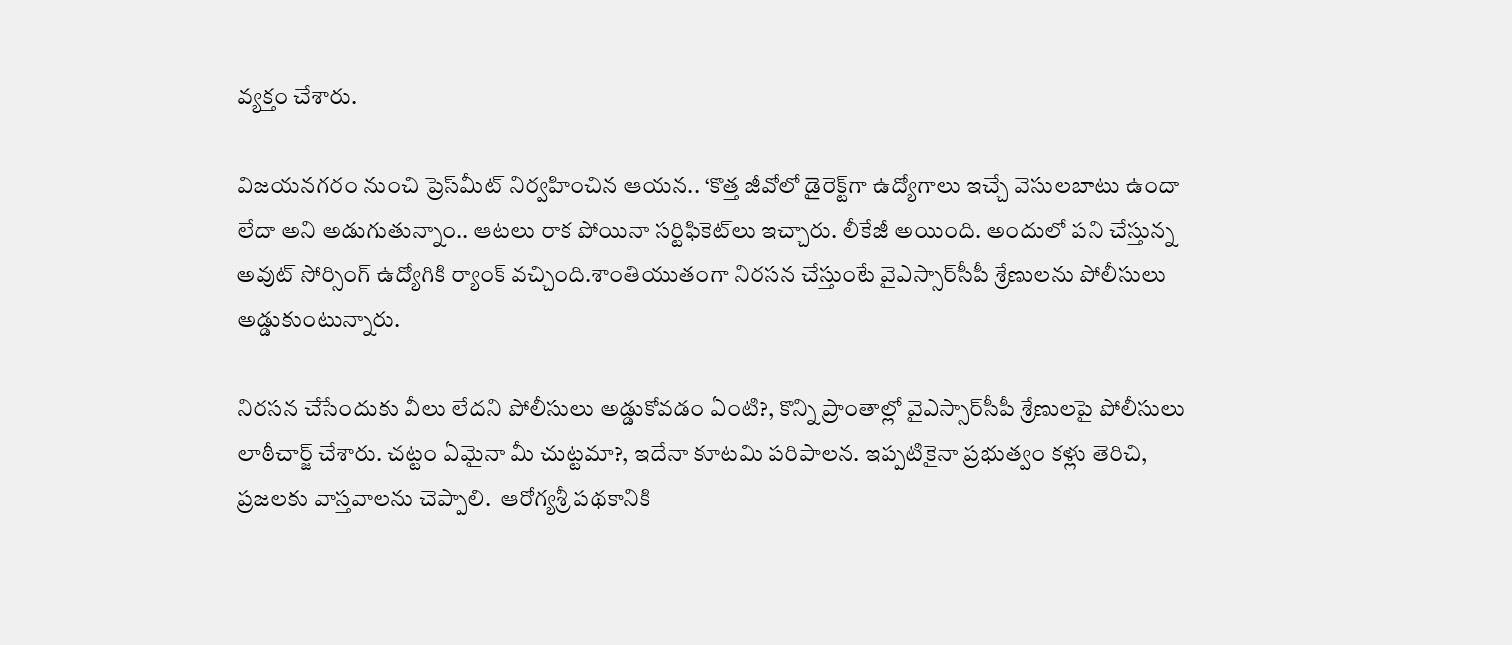వ్యక్తం చేశారు.

విజయనగరం నుంచి ప్రెస్‌మీట్‌ నిర్వహించిన ఆయన.. ‘కొత్త జీవోలో డైరెక్ట్‌గా ఉద్యోగాలు ఇచ్చే వెసులబాటు ఉందా లేదా అని అడుగుతున్నాం.. ఆటలు రాక పోయినా సర్టిఫికెట్‌లు ఇచ్చారు. లీకేజీ అయింది. అందులో పని చేస్తున్న అవుట్ సోర్సింగ్‌ ఉద్యోగికి ర్యాంక్ వచ్చింది.శాంతియుతంగా నిరసన చేస్తుంటే వైఎస్సార్‌సీపీ శ్రేణులను పోలీసులు అడ్డుకుంటున్నారు.

నిరసన చేసేందుకు వీలు లేదని పోలీసులు అడ్డుకోవడం ఏంటి?, కొన్ని ప్రాంతాల్లో వైఎస్సార్‌సీపీ శ్రేణులపై పోలీసులు లాఠీచార్జ్‌ చేశారు. చట్టం ఏమైనా మీ చుట్టమా?, ఇదేనా కూటమి పరిపాలన. ఇప్పటికైనా ప్రభుత్వం కళ్లు తెరిచి, ప్రజలకు వాస్తవాలను చెప్పాలి.  ఆరోగ్యశ్రీ పథకానికి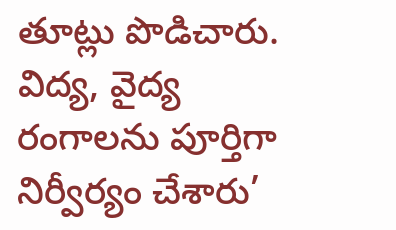తూట్లు పొడిచారు. విద్య, వైద్య రంగాలను పూర్తిగా నిర్వీర్యం చేశారు’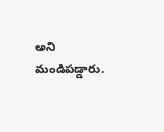అని మండిపడ్డారు.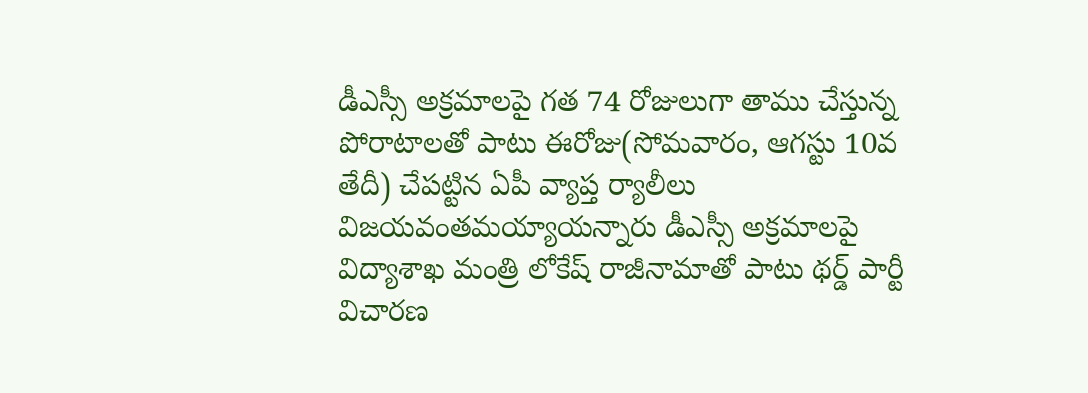డీఎస్సీ అక్రమాలపై గత 74 రోజులుగా తాము చేస్తున్న పోరాటాలతో పాటు ఈరోజు(సోమవారం, ఆగస్టు 10వ తేదీ) చేపట్టిన ఏపీ వ్యాప్త ర్యాలీలు విజయవంతమయ్యాయన్నారు డీఎస్సీ అక్రమాలపై విద్యాశాఖ మంత్రి లోకేష్‌ రాజీనామాతో పాటు థర్డ్‌ పార్టీ విచారణ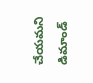చేయమని డిమాండ్‌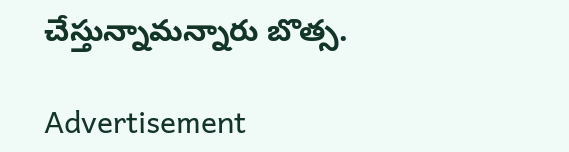చేస్తున్నామన్నారు బొత్స.

Advertisement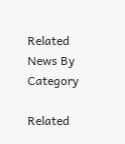Related News By Category

Related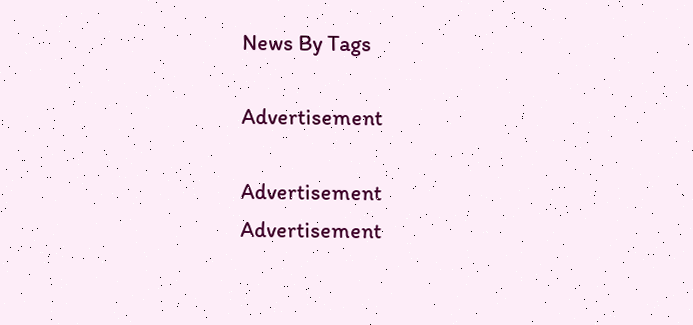News By Tags

Advertisement

Advertisement
Advertisement